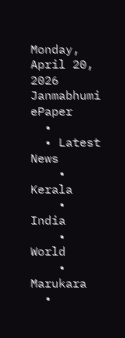Monday, April 20, 2026
Janmabhumi
ePaper
  •
  • Latest News
    • Kerala
    • India
    • World
    • Marukara
  •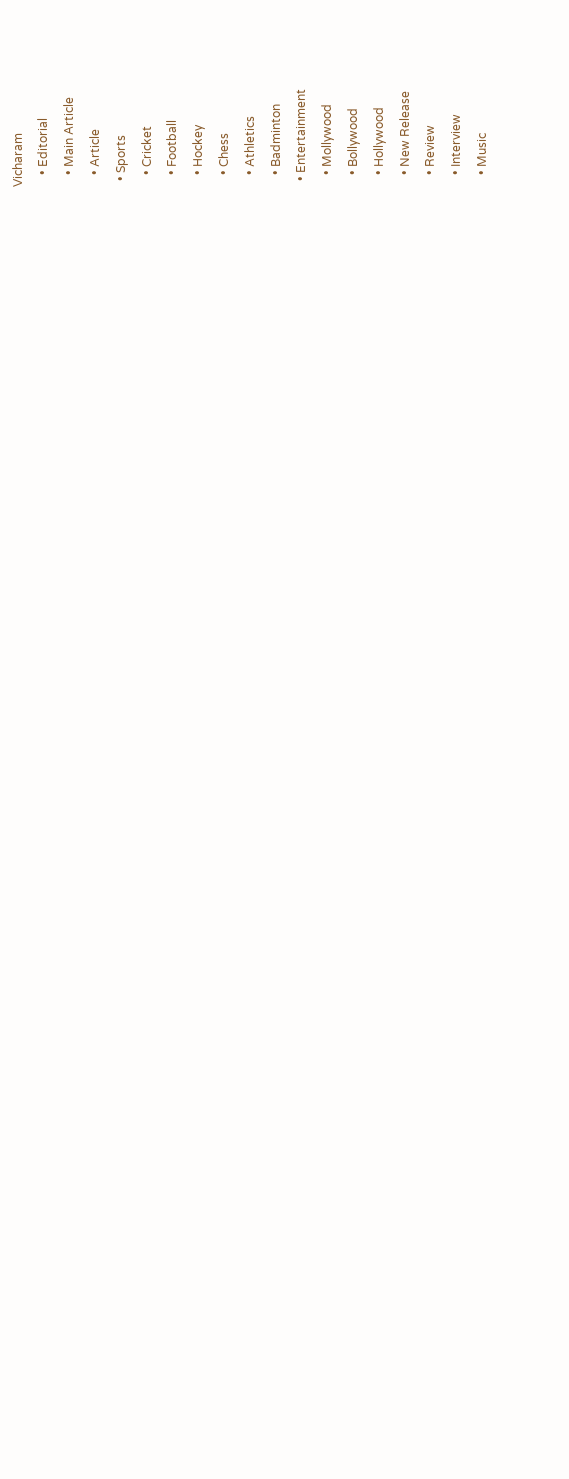Vicharam
    • Editorial
    • Main Article
    • Article
  • Sports
    • Cricket
    • Football
    • Hockey
    • Chess
    • Athletics
    • Badminton
  • Entertainment
    • Mollywood
    • Bollywood
    • Hollywood
    • New Release
    • Review
    • Interview
    • Music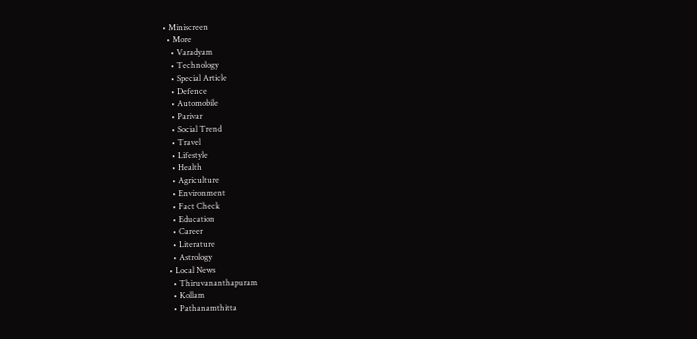• Miniscreen
  • More
    • Varadyam
    • Technology
    • Special Article
    • Defence
    • Automobile
    • Parivar
    • Social Trend
    • Travel
    • Lifestyle
    • Health
    • Agriculture
    • Environment
    • Fact Check
    • Education
    • Career
    • Literature
    • Astrology
  • Local News
    • Thiruvananthapuram
    • Kollam
    • Pathanamthitta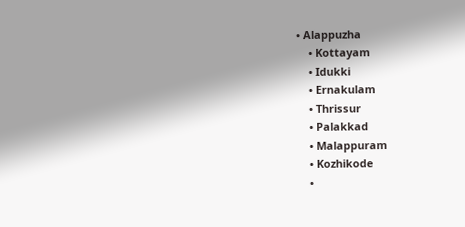• Alappuzha
    • Kottayam
    • Idukki
    • Ernakulam
    • Thrissur
    • Palakkad
    • Malappuram
    • Kozhikode
    •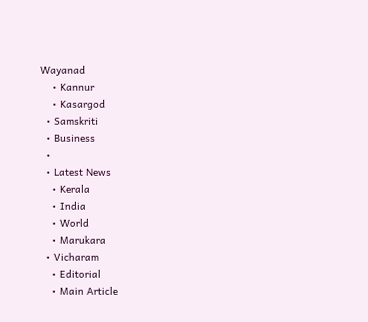Wayanad
    • Kannur
    • Kasargod
  • Samskriti
  • Business
  •
  • Latest News
    • Kerala
    • India
    • World
    • Marukara
  • Vicharam
    • Editorial
    • Main Article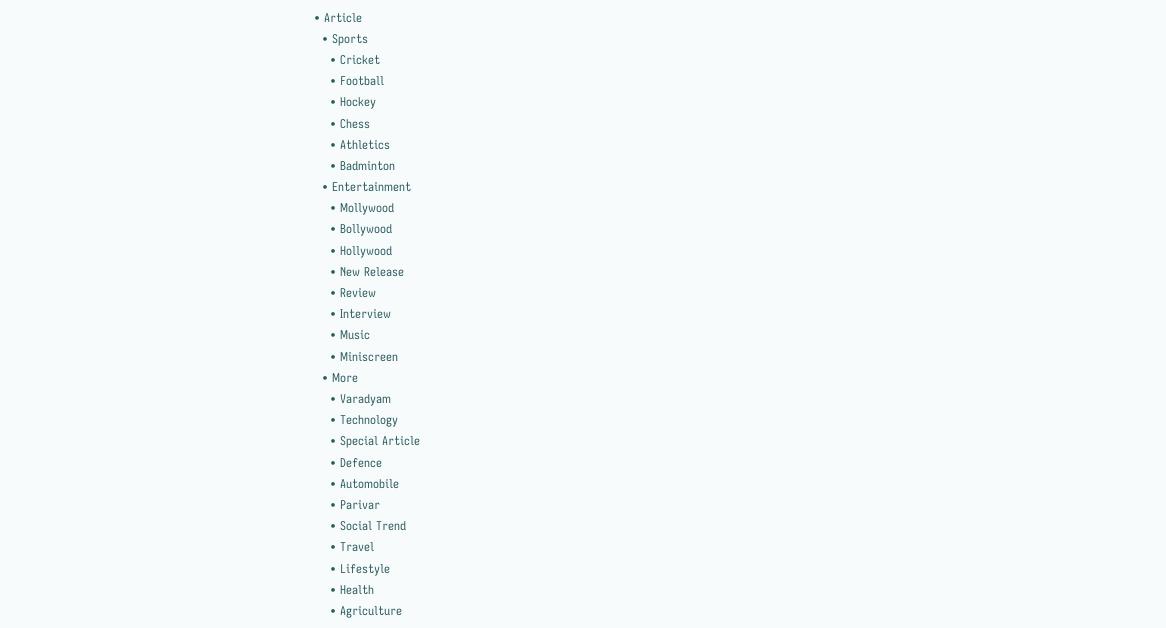• Article
  • Sports
    • Cricket
    • Football
    • Hockey
    • Chess
    • Athletics
    • Badminton
  • Entertainment
    • Mollywood
    • Bollywood
    • Hollywood
    • New Release
    • Review
    • Interview
    • Music
    • Miniscreen
  • More
    • Varadyam
    • Technology
    • Special Article
    • Defence
    • Automobile
    • Parivar
    • Social Trend
    • Travel
    • Lifestyle
    • Health
    • Agriculture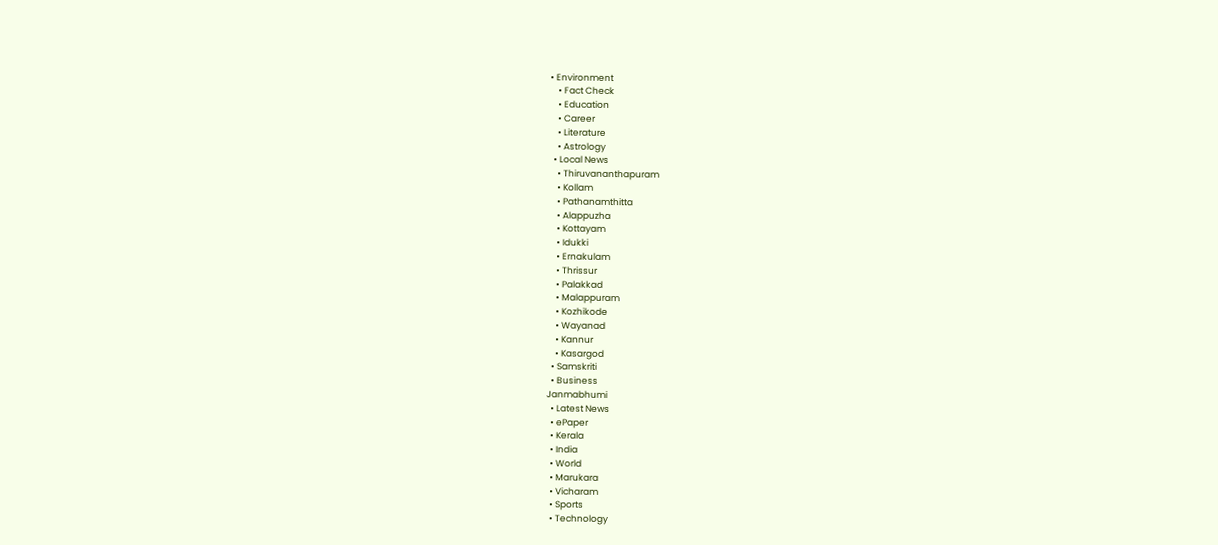• Environment
    • Fact Check
    • Education
    • Career
    • Literature
    • Astrology
  • Local News
    • Thiruvananthapuram
    • Kollam
    • Pathanamthitta
    • Alappuzha
    • Kottayam
    • Idukki
    • Ernakulam
    • Thrissur
    • Palakkad
    • Malappuram
    • Kozhikode
    • Wayanad
    • Kannur
    • Kasargod
  • Samskriti
  • Business
Janmabhumi
  • Latest News
  • ePaper
  • Kerala
  • India
  • World
  • Marukara
  • Vicharam
  • Sports
  • Technology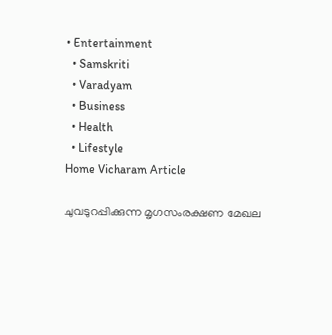• Entertainment
  • Samskriti
  • Varadyam
  • Business
  • Health
  • Lifestyle
Home Vicharam Article

ചുവടുറപ്പിക്കുന്ന മൃഗസംരക്ഷണ മേഖല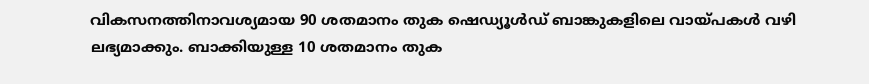വികസനത്തിനാവശ്യമായ 90 ശതമാനം തുക ഷെഡ്യൂള്‍ഡ് ബാങ്കുകളിലെ വായ്‌പകള്‍ വഴി ലഭ്യമാക്കും. ബാക്കിയുള്ള 10 ശതമാനം തുക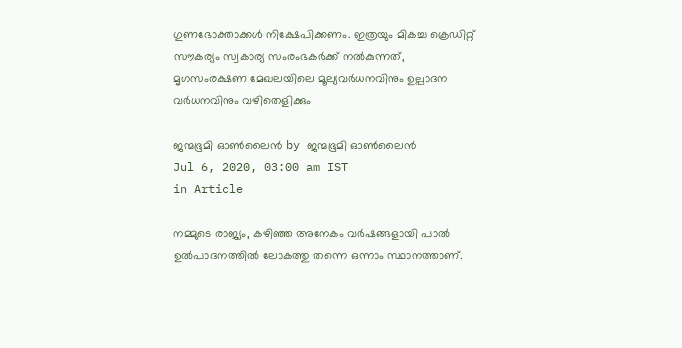ഗുണഭോക്താക്കള്‍ നിക്ഷേപിക്കണം. ഇത്രയും മികച്ച ക്രെഡിറ്റ് സൗകര്യം സ്വകാര്യ സംരംഭകര്‍ക്ക് നല്‍കുന്നത്, മൃഗസംരക്ഷണ മേഖലയിലെ മൂല്യവര്‍ധനവിനും ഉല്പാദന വര്‍ധനവിനും വഴിതെളിക്കും

ജന്മഭൂമി ഓണ്‍ലൈന്‍ by ജന്മഭൂമി ഓണ്‍ലൈന്‍
Jul 6, 2020, 03:00 am IST
in Article

നമ്മുടെ രാജ്യം, കഴിഞ്ഞ അനേകം വര്‍ഷങ്ങളായി പാല്‍ ഉല്‍പാദനത്തില്‍ ലോകത്തു തന്നെ ഒന്നാം സ്ഥാനത്താണ്.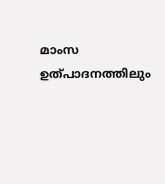മാംസ ഉത്പാദനത്തിലും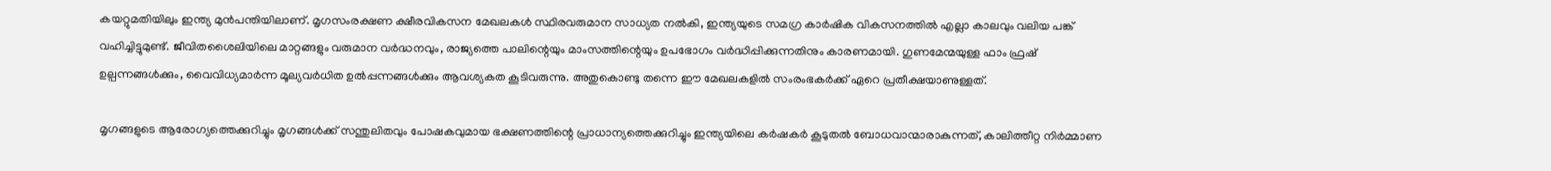കയറ്റുമതിയിലും ഇന്ത്യ മുന്‍പന്തിയിലാണ്. മൃഗസംരക്ഷണ ക്ഷീരവികസന മേഖലകള്‍ സ്ഥിരവരുമാന സാധ്യത നല്‍കി, ഇന്ത്യയുടെ സമഗ്ര കാര്‍ഷിക വികസനത്തില്‍ എല്ലാ കാലവും വലിയ പങ്ക് വഹിച്ചിട്ടുമുണ്ട്. ജീവിതശൈലിയിലെ മാറ്റങ്ങളും വരുമാന വര്‍ദ്ധനവും, രാജ്യത്തെ പാലിന്റെയും മാംസത്തിന്റെയും ഉപഭോഗം വര്‍ദ്ധിപ്പിക്കുന്നതിനും കാരണമായി. ഗുണമേന്മയുള്ള ഫാം ഫ്രഷ് ഉല്പന്നങ്ങള്‍ക്കും, വൈവിധ്യമാര്‍ന്ന മൂല്യവര്‍ധിത ഉല്‍പ്പന്നങ്ങള്‍ക്കും ആവശ്യകത കൂടിവരുന്നു. അതുകൊണ്ടു തന്നെ ഈ മേഖലകളില്‍ സംരംഭകര്‍ക്ക് ഏറെ പ്രതീക്ഷയാണുള്ളത്.

മൃഗങ്ങളുടെ ആരോഗ്യത്തെക്കുറിച്ചും മൃഗങ്ങള്‍ക്ക് സന്തുലിതവും പോഷകവുമായ ഭക്ഷണത്തിന്റെ പ്രാധാന്യത്തെക്കുറിച്ചും ഇന്ത്യയിലെ കര്‍ഷകര്‍ കൂടുതല്‍ ബോധവാന്മാരാകുന്നത്, കാലിത്തീറ്റ നിര്‍മ്മാണ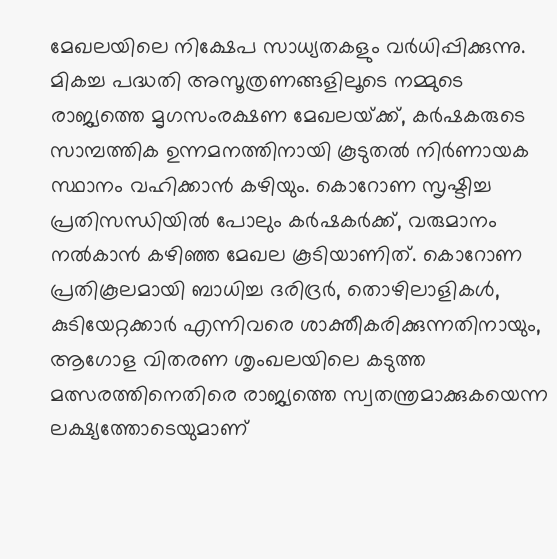മേഖലയിലെ നിക്ഷേപ സാധ്യതകളും വര്‍ധിപ്പിക്കുന്നു. മികച്ച പദ്ധതി അസൂത്രണങ്ങളിലൂടെ നമ്മുടെ രാജ്യത്തെ മൃഗസംരക്ഷണ മേഖലയ്‌ക്ക്, കര്‍ഷകരുടെ സാമ്പത്തിക ഉന്നമനത്തിനായി കൂടുതല്‍ നിര്‍ണായക സ്ഥാനം വഹിക്കാന്‍ കഴിയും. കൊറോണ സൃഷ്ടിച്ച പ്രതിസന്ധിയില്‍ പോലും കര്‍ഷകര്‍ക്ക്, വരുമാനം നല്‍കാന്‍ കഴിഞ്ഞ മേഖല കൂടിയാണിത്. കൊറോണ പ്രതികൂലമായി ബാധിച്ച ദരിദ്രര്‍, തൊഴിലാളികള്‍, കുടിയേറ്റക്കാര്‍ എന്നിവരെ ശാക്തീകരിക്കുന്നതിനായും, ആഗോള വിതരണ ശൃംഖലയിലെ കടുത്ത മത്സരത്തിനെതിരെ രാജ്യത്തെ സ്വതന്ത്രമാക്കുകയെന്ന ലക്ഷ്യത്തോടെയുമാണ്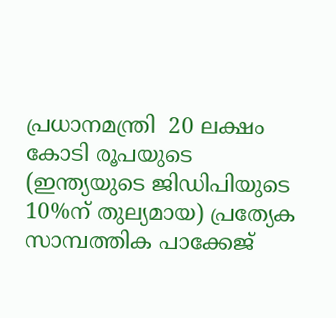പ്രധാനമന്ത്രി  20 ലക്ഷം കോടി രൂപയുടെ (ഇന്ത്യയുടെ ജിഡിപിയുടെ 10%ന് തുല്യമായ) പ്രത്യേക സാമ്പത്തിക പാക്കേജ്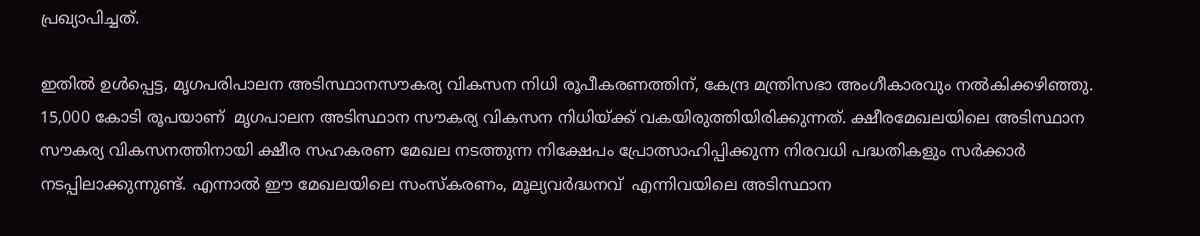പ്രഖ്യാപിച്ചത്.

ഇതില്‍ ഉള്‍പ്പെട്ട, മൃഗപരിപാലന അടിസ്ഥാനസൗകര്യ വികസന നിധി രൂപീകരണത്തിന്, കേന്ദ്ര മന്ത്രിസഭാ അംഗീകാരവും നല്‍കിക്കഴിഞ്ഞു. 15,000 കോടി രൂപയാണ്  മൃഗപാലന അടിസ്ഥാന സൗകര്യ വികസന നിധിയ്‌ക്ക് വകയിരുത്തിയിരിക്കുന്നത്. ക്ഷീരമേഖലയിലെ അടിസ്ഥാന സൗകര്യ വികസനത്തിനായി ക്ഷീര സഹകരണ മേഖല നടത്തുന്ന നിക്ഷേപം പ്രോത്സാഹിപ്പിക്കുന്ന നിരവധി പദ്ധതികളും സര്‍ക്കാര്‍ നടപ്പിലാക്കുന്നുണ്ട്. എന്നാല്‍ ഈ മേഖലയിലെ സംസ്‌കരണം, മൂല്യവര്‍ദ്ധനവ്  എന്നിവയിലെ അടിസ്ഥാന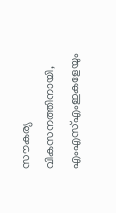സൗകര്യ വികസനത്തിനായി, എംഎസ്എംഇകളേയും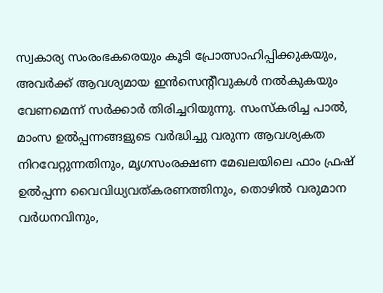സ്വകാര്യ സംരംഭകരെയും കൂടി പ്രോത്സാഹിപ്പിക്കുകയും, അവര്‍ക്ക് ആവശ്യമായ ഇന്‍സെന്റീവുകള്‍ നല്‍കുകയും വേണമെന്ന് സര്‍ക്കാര്‍ തിരിച്ചറിയുന്നു. സംസ്‌കരിച്ച പാല്‍, മാംസ ഉല്‍പ്പന്നങ്ങളുടെ വര്‍ദ്ധിച്ചു വരുന്ന ആവശ്യകത നിറവേറ്റുന്നതിനും, മൃഗസംരക്ഷണ മേഖലയിലെ ഫാം ഫ്രഷ് ഉല്‍പ്പന്ന വൈവിധ്യവത്കരണത്തിനും, തൊഴില്‍ വരുമാന വര്‍ധനവിനും,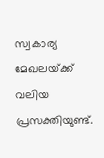സ്വകാര്യ മേഖലയ്‌ക്ക് വലിയ പ്രസക്തിയുണ്ട്.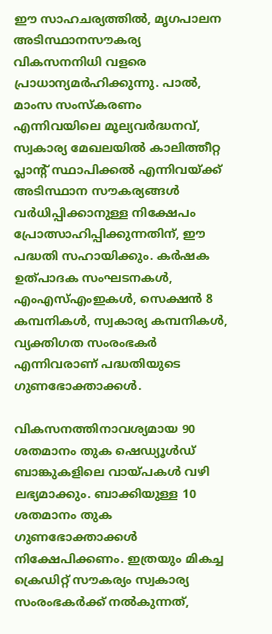ഈ സാഹചര്യത്തില്‍, മൃഗപാലന അടിസ്ഥാനസൗകര്യ വികസനനിധി വളരെ പ്രാധാന്യമര്‍ഹിക്കുന്നു. പാല്‍, മാംസ സംസ്‌കരണം എന്നിവയിലെ മൂല്യവര്‍ദ്ധനവ്, സ്വകാര്യ മേഖലയില്‍ കാലിത്തീറ്റ പ്ലാന്റ് സ്ഥാപിക്കല്‍ എന്നിവയ്‌ക്ക് അടിസ്ഥാന സൗകര്യങ്ങള്‍ വര്‍ധിപ്പിക്കാനുള്ള നിക്ഷേപം പ്രോത്സാഹിപ്പിക്കുന്നതിന്, ഈ പദ്ധതി സഹായിക്കും. കര്‍ഷക ഉത്പാദക സംഘടനകള്‍, എംഎസ്എംഇകള്‍, സെക്ഷന്‍ 8 കമ്പനികള്‍, സ്വകാര്യ കമ്പനികള്‍, വ്യക്തിഗത സംരംഭകര്‍ എന്നിവരാണ് പദ്ധതിയുടെ ഗുണഭോക്താക്കള്‍.

വികസനത്തിനാവശ്യമായ 90 ശതമാനം തുക ഷെഡ്യൂള്‍ഡ് ബാങ്കുകളിലെ വായ്‌പകള്‍ വഴി ലഭ്യമാക്കും. ബാക്കിയുള്ള 10 ശതമാനം തുക ഗുണഭോക്താക്കള്‍ നിക്ഷേപിക്കണം. ഇത്രയും മികച്ച ക്രെഡിറ്റ് സൗകര്യം സ്വകാര്യ സംരംഭകര്‍ക്ക് നല്‍കുന്നത്,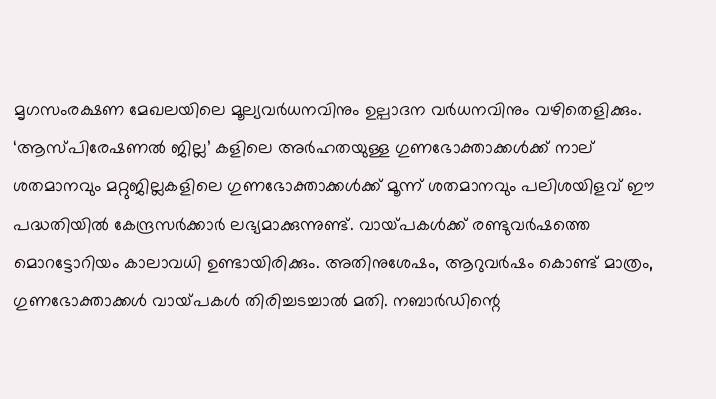മൃഗസംരക്ഷണ മേഖലയിലെ മൂല്യവര്‍ധനവിനും ഉല്പാദന വര്‍ധനവിനും വഴിതെളിക്കും. ‘ആസ്പിരേഷണല്‍ ജില്ല’ കളിലെ അര്‍ഹതയുള്ള ഗുണഭോക്താക്കള്‍ക്ക് നാല് ശതമാനവും മറ്റുജില്ലകളിലെ ഗുണഭോക്താക്കള്‍ക്ക് മൂന്ന് ശതമാനവും പലിശയിളവ് ഈ പദ്ധതിയില്‍ കേന്ദ്രസര്‍ക്കാര്‍ ലഭ്യമാക്കുന്നുണ്ട്. വായ്‌പകള്‍ക്ക് രണ്ടുവര്‍ഷത്തെ മൊറട്ടോറിയം കാലാവധി ഉണ്ടായിരിക്കും. അതിനുശേഷം, ആറുവര്‍ഷം കൊണ്ട് മാത്രം, ഗുണഭോക്താക്കള്‍ വായ്‌പകള്‍ തിരിച്ചടച്ചാല്‍ മതി. നബാര്‍ഡിന്റെ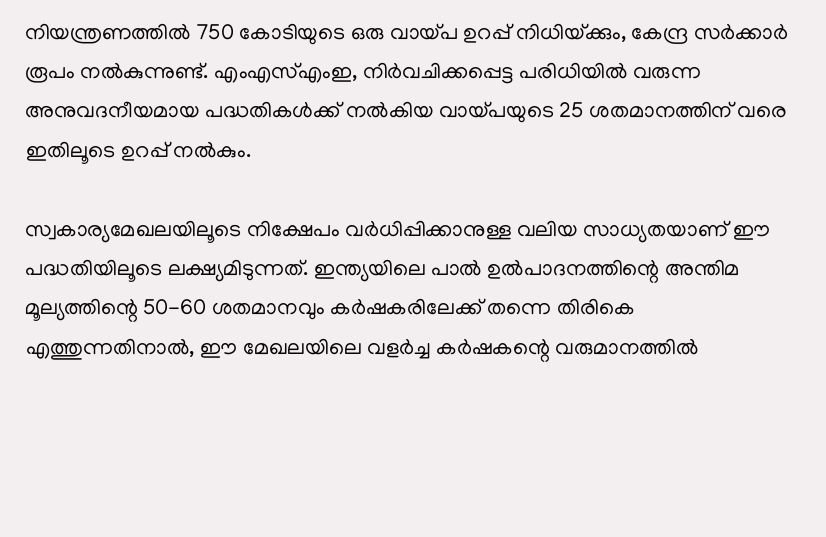നിയന്ത്രണത്തില്‍ 750 കോടിയുടെ ഒരു വായ്‌പ ഉറപ്പ് നിധിയ്‌ക്കും, കേന്ദ്ര സര്‍ക്കാര്‍ രൂപം നല്‍കുന്നുണ്ട്. എംഎസ്എംഇ, നിര്‍വചിക്കപ്പെട്ട പരിധിയില്‍ വരുന്ന അനുവദനീയമായ പദ്ധതികള്‍ക്ക് നല്‍കിയ വായ്‌പയുടെ 25 ശതമാനത്തിന് വരെ ഇതിലൂടെ ഉറപ്പ് നല്‍കും.

സ്വകാര്യമേഖലയിലൂടെ നിക്ഷേപം വര്‍ധിപ്പിക്കാനുള്ള വലിയ സാധ്യതയാണ് ഈ പദ്ധതിയിലൂടെ ലക്ഷ്യമിടുന്നത്. ഇന്ത്യയിലെ പാല്‍ ഉല്‍പാദനത്തിന്റെ അന്തിമ മൂല്യത്തിന്റെ 50-60 ശതമാനവും കര്‍ഷകരിലേക്ക് തന്നെ തിരികെ എത്തുന്നതിനാല്‍, ഈ മേഖലയിലെ വളര്‍ച്ച കര്‍ഷകന്റെ വരുമാനത്തില്‍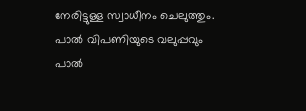നേരിട്ടുള്ള സ്വാധീനം ചെലുത്തും. പാല്‍ വിപണിയുടെ വലുപ്പവും പാല്‍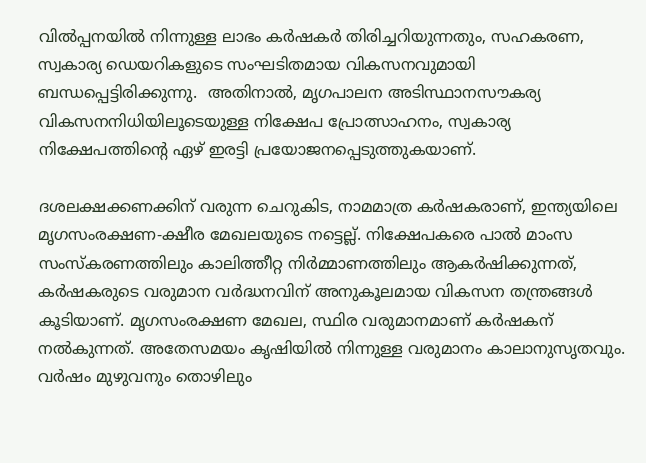വില്‍പ്പനയില്‍ നിന്നുള്ള ലാഭം കര്‍ഷകര്‍ തിരിച്ചറിയുന്നതും, സഹകരണ, സ്വകാര്യ ഡെയറികളുടെ സംഘടിതമായ വികസനവുമായി ബന്ധപ്പെട്ടിരിക്കുന്നു.  അതിനാല്‍, മൃഗപാലന അടിസ്ഥാനസൗകര്യ വികസനനിധിയിലൂടെയുള്ള നിക്ഷേപ പ്രോത്സാഹനം, സ്വകാര്യ നിക്ഷേപത്തിന്റെ ഏഴ് ഇരട്ടി പ്രയോജനപ്പെടുത്തുകയാണ്.

ദശലക്ഷക്കണക്കിന് വരുന്ന ചെറുകിട, നാമമാത്ര കര്‍ഷകരാണ്, ഇന്ത്യയിലെ മൃഗസംരക്ഷണ-ക്ഷീര മേഖലയുടെ നട്ടെല്ല്. നിക്ഷേപകരെ പാല്‍ മാംസ സംസ്‌കരണത്തിലും കാലിത്തീറ്റ നിര്‍മ്മാണത്തിലും ആകര്‍ഷിക്കുന്നത്,  കര്‍ഷകരുടെ വരുമാന വര്‍ദ്ധനവിന് അനുകൂലമായ വികസന തന്ത്രങ്ങള്‍ കൂടിയാണ്. മൃഗസംരക്ഷണ മേഖല, സ്ഥിര വരുമാനമാണ് കര്‍ഷകന് നല്‍കുന്നത്. അതേസമയം കൃഷിയില്‍ നിന്നുള്ള വരുമാനം കാലാനുസൃതവും. വര്‍ഷം മുഴുവനും തൊഴിലും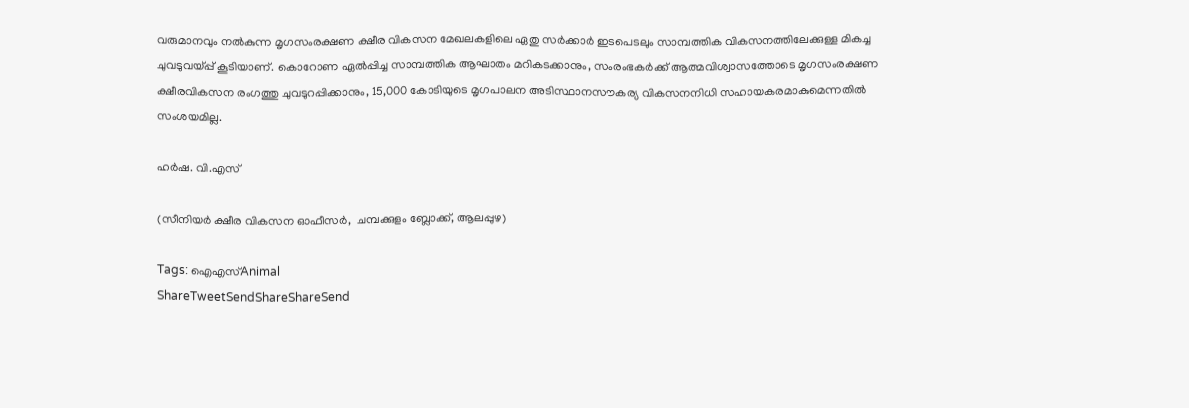വരുമാനവും നല്‍കുന്ന മൃഗസംരക്ഷണ ക്ഷീര വികസന മേഖലകളിലെ ഏതു സര്‍ക്കാര്‍ ഇടപെടലും സാമ്പത്തിക വികസനത്തിലേക്കുള്ള മികച്ച  ചുവടുവയ്‌പ്പ് കൂടിയാണ്. കൊറോണ ഏല്‍പ്പിച്ച സാമ്പത്തിക ആഘാതം മറികടക്കാനും, സംരംഭകര്‍ക്ക് ആത്മവിശ്വാസത്തോടെ മൃഗസംരക്ഷണ ക്ഷീരവികസന രംഗത്തു ചുവടുറപ്പിക്കാനും, 15,000 കോടിയുടെ മൃഗപാലന അടിസ്ഥാനസൗകര്യ വികസനനിധി സഹായകരമാകുമെന്നതില്‍ സംശയമില്ല.

ഹര്‍ഷ. വി.എസ്

(സീനിയര്‍ ക്ഷീര വികസന ഓഫീസര്‍,  ചമ്പക്കുളം ബ്ലോക്ക്, ആലപ്പുഴ)

Tags: ഐഎസ്Animal
ShareTweetSendShareShareSend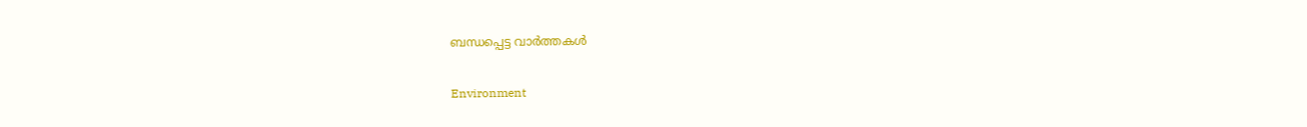ബന്ധപ്പെട്ട വാര്‍ത്തകള്‍

Environment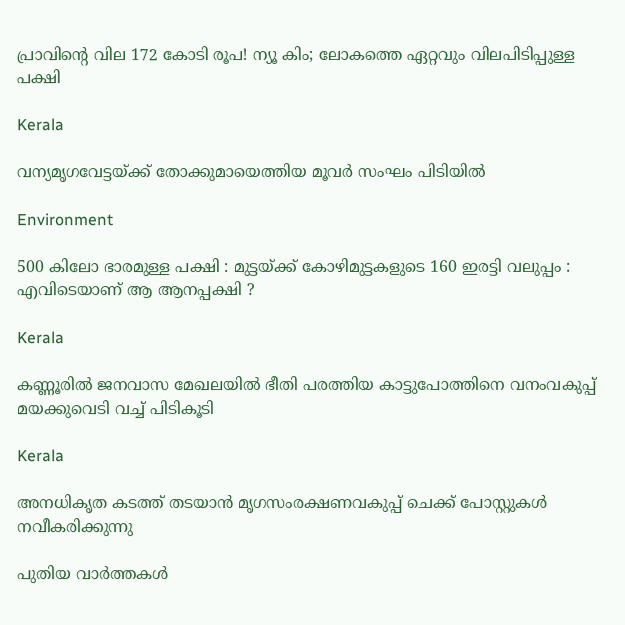പ്രാവിന്റെ വില 172 കോടി രൂപ! ന്യൂ കിം; ലോകത്തെ ഏറ്റവും വിലപിടിപ്പുള്ള പക്ഷി

Kerala

വന്യമൃഗവേട്ടയ്‌ക്ക് തോക്കുമായെത്തിയ മൂവര്‍ സംഘം പിടിയില്‍

Environment

500 കിലോ ഭാരമുള്ള പക്ഷി : മുട്ടയ്‌ക്ക് കോഴിമുട്ടകളുടെ 160 ഇരട്ടി വലുപ്പം : എവിടെയാണ് ആ ആനപ്പക്ഷി ?

Kerala

കണ്ണൂരില്‍ ജനവാസ മേഖലയില്‍ ഭീതി പരത്തിയ കാട്ടുപോത്തിനെ വനംവകുപ്പ് മയക്കുവെടി വച്ച് പിടികൂടി

Kerala

അനധികൃത കടത്ത് തടയാൻ മൃഗസംരക്ഷണവകുപ്പ് ചെക്ക് പോസ്റ്റുകൾ നവീകരിക്കുന്നു

പുതിയ വാര്‍ത്തകള്‍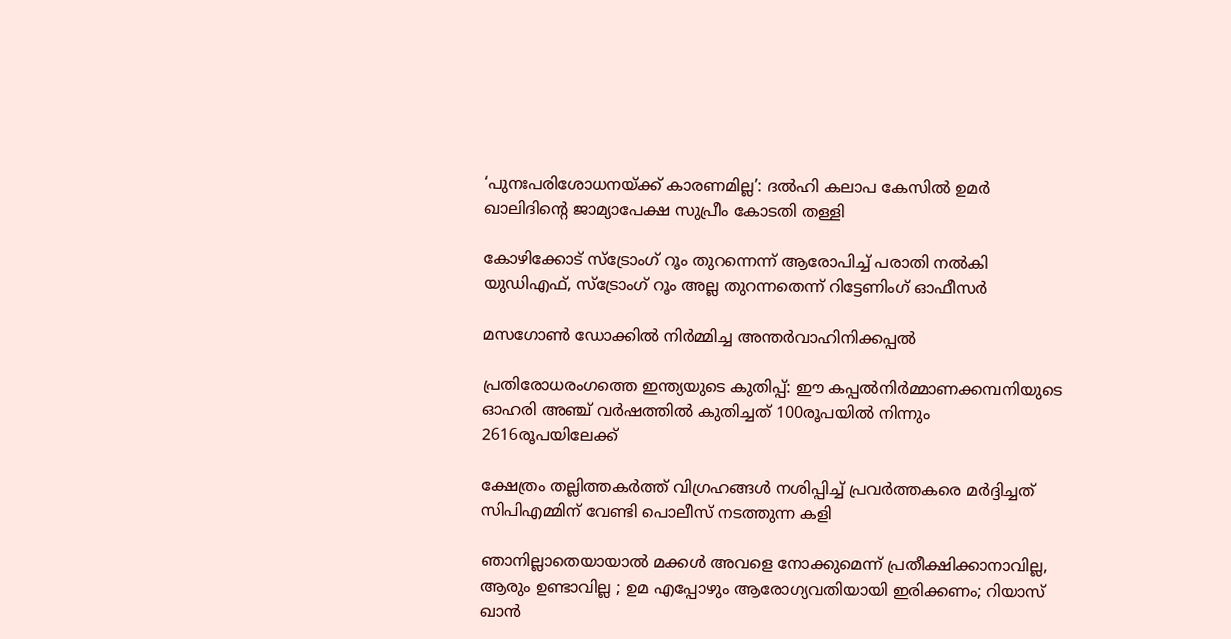‘പുനഃപരിശോധനയ്‌ക്ക് കാരണമില്ല’: ദൽഹി കലാപ കേസിൽ ഉമർ ഖാലിദിന്റെ ജാമ്യാപേക്ഷ സുപ്രീം കോടതി തള്ളി

കോഴിക്കോട് സ്‌ട്രോംഗ് റൂം തുറന്നെന്ന് ആരോപിച്ച് പരാതി നല്‍കി യുഡിഎഫ്, സ്‌ട്രോംഗ് റൂം അല്ല തുറന്നതെന്ന് റിട്ടേണിംഗ് ഓഫീസര്‍

മസഗോണ്‍ ഡോക്കില്‍ നിര്‍മ്മിച്ച അന്തര്‍വാഹിനിക്കപ്പല്‍

പ്രതിരോധരംഗത്തെ ഇന്ത്യയുടെ കുതിപ്പ്: ഈ കപ്പല്‍നിര്‍മ്മാണക്കമ്പനിയുടെ ഓഹരി അഞ്ച് വര്‍ഷത്തില്‍ കുതിച്ചത് 100രൂപയില്‍ നിന്നും 2616രൂപയിലേക്ക്

ക്ഷേത്രം തല്ലിത്തകര്‍ത്ത് വിഗ്രഹങ്ങള്‍ നശിപ്പിച്ച് പ്രവര്‍ത്തകരെ മര്‍ദ്ദിച്ചത് സിപിഎമ്മിന് വേണ്ടി പൊലീസ് നടത്തുന്ന കളി

ഞാനില്ലാതെയായാൽ മക്കൾ അവളെ നോക്കുമെന്ന് പ്രതീക്ഷിക്കാനാവില്ല, ആരും ഉണ്ടാവില്ല ; ഉമ എപ്പോഴും ആരോഗ്യവതിയായി ഇരിക്കണം; റിയാസ് ഖാൻ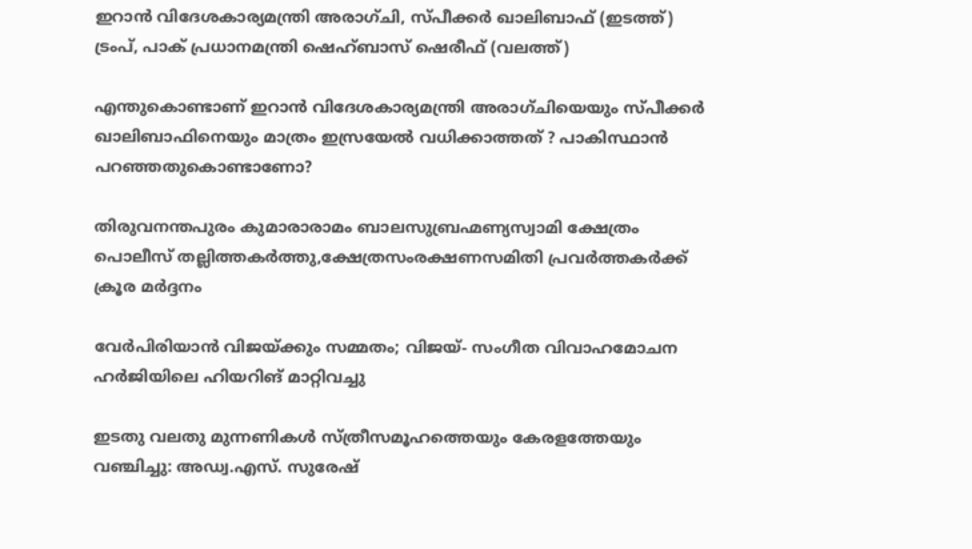ഇറാന്‍ വിദേശകാര്യമന്ത്രി അരാഗ്ചി, സ്പീക്കര്‍ ഖാലിബാഫ് (ഇടത്ത്) ട്രംപ്, പാക് പ്രധാനമന്ത്രി ഷെഹ്ബാസ് ഷെരീഫ് (വലത്ത്)

എന്തുകൊണ്ടാണ് ഇറാന്‍ വിദേശകാര്യമന്ത്രി അരാഗ്ചിയെയും സ്പീക്കര്‍ ഖാലിബാഫിനെയും മാത്രം ഇസ്രയേല്‍ വധിക്കാത്തത് ? പാകിസ്ഥാന്‍ പറഞ്ഞതുകൊണ്ടാണോ?

തിരുവനന്തപുരം കുമാരാരാമം ബാലസുബ്രഹ്മണ്യസ്വാമി ക്ഷേത്രം പൊലീസ് തല്ലിത്തകര്‍ത്തു,ക്ഷേത്രസംരക്ഷണസമിതി പ്രവര്‍ത്തകര്‍ക്ക് ക്രൂര മര്‍ദ്ദനം

വേർപിരിയാൻ വിജയ്‌ക്കും സമ്മതം; വിജയ്- സംഗീത വിവാഹമോചന ഹർജിയിലെ ഹിയറിങ് മാറ്റിവച്ചു

ഇടതു വലതു മുന്നണികള്‍ സ്ത്രീസമൂഹത്തെയും കേരളത്തേയും വഞ്ചിച്ചു: അഡ്വ.എസ്. സുരേഷ്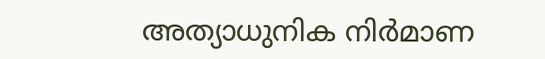അത്യാധുനിക നിർമാണ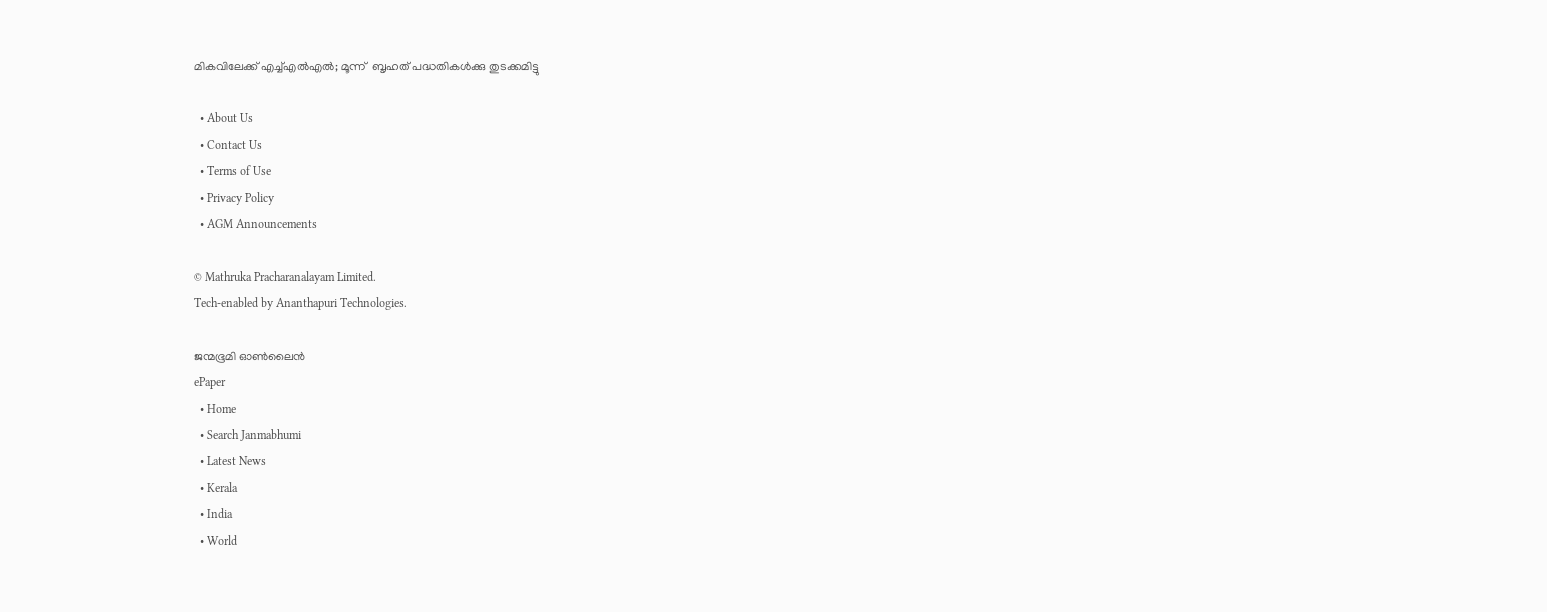മികവിലേക്ക് എച്ച്എല്‍എല്‍; മൂന്ന്  ബൃഹത് പദ്ധതികൾക്കു തുടക്കമിട്ടു

  • About Us
  • Contact Us
  • Terms of Use
  • Privacy Policy
  • AGM Announcements

© Mathruka Pracharanalayam Limited.
Tech-enabled by Ananthapuri Technologies.

ജന്മഭൂമി ഓണ്‍ലൈന്‍
ePaper
  • Home
  • Search Janmabhumi
  • Latest News
  • Kerala
  • India
  • World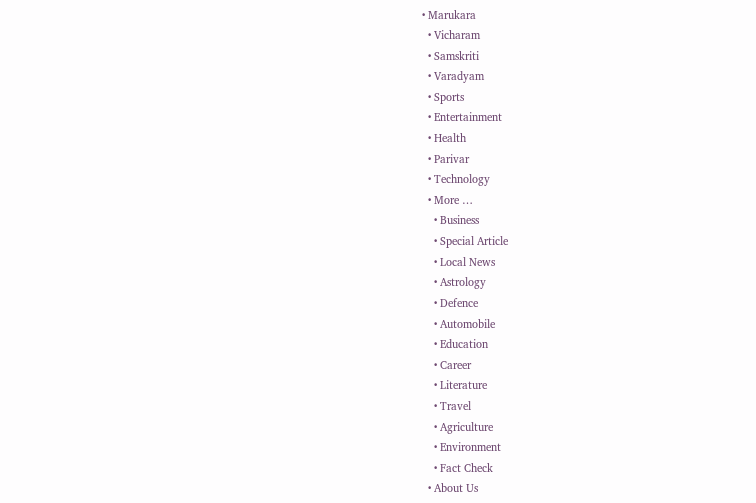• Marukara
  • Vicharam
  • Samskriti
  • Varadyam
  • Sports
  • Entertainment
  • Health
  • Parivar
  • Technology
  • More …
    • Business
    • Special Article
    • Local News
    • Astrology
    • Defence
    • Automobile
    • Education
    • Career
    • Literature
    • Travel
    • Agriculture
    • Environment
    • Fact Check
  • About Us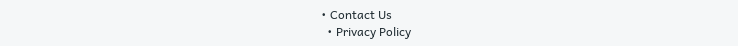• Contact Us
  • Privacy Policy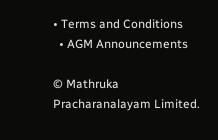• Terms and Conditions
  • AGM Announcements

© Mathruka Pracharanalayam Limited.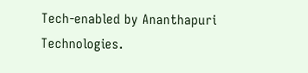Tech-enabled by Ananthapuri Technologies.